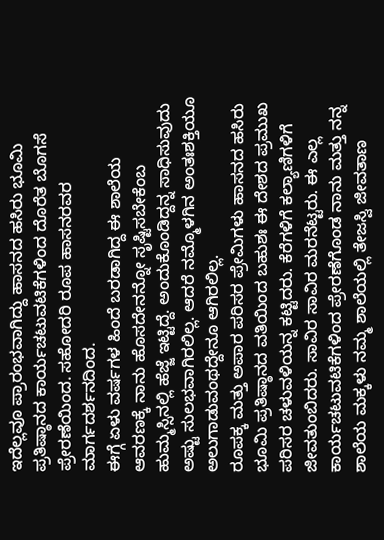ಇದೆಲ್ಲವೂ ಪ್ರಾರಂಭವಾಗಿದ್ದು ಹಾಸನದ ಹಸಿರು ಭೂಮಿ ಪ್ರತಿಷ್ಠಾನದ ಕಾರ್ಯಚಟುವಟಿಕೆಗಳಿಂದ ದೊರೆತ ಬೊಗಸೆ ಪ್ರೇರಣೆಯಿಂದ. ಸಹೋದರಿ ರೂಪ ಹಾಸನರವರ ಮಾರ್ಗದರ್ಶನದಿಂದ.
ಈಗ್ಗೆ ಏಳು ವರ್ಷಗಳ ಹಿಂದೆ ಬರಡಾಗಿದ್ದ ಈ ಶಾಲೆಯ ಆವರಣಕ್ಕೆ ನಾನು ಹೊಸದೇನನ್ನೋ ಸೃಷ್ಟಿಸಬೇಕೆಂಬ ಹುಮ್ಮಸ್ಸಿನಲ್ಲಿ ಹೆಜ್ಜೆ ಇಟ್ಟಿದ್ದೆ. ಅಂದುಕೊಂಡಿದ್ದನ್ನ ಸಾಧಿಸುವುದು ಅಷ್ಟು ಸುಲಭವಾಗಿರಲಿಲ್ಲ. ಆದರೆ ನಮ್ಮೊಳಗಿನ ಅಂತಃಶಕ್ತಿಯೂ ಅಲುಗಾಡುವಂಥದ್ದೇನೂ ಆಗಿರಲಿಲ್ಲ.
ರೂಪಕ್ಕ ಮತ್ತು ಅಪಾರ ಪರಿಸರ ಪ್ರೇಮಿಗಳು ಹಾಸನದ ಹಸಿರು ಭೂಮಿ ಪ್ರತಿಷ್ಠಾನದ ವತಿಯಿಂದ ಬಹುಶಃ ಈ ದೇಶದ ಪ್ರಮುಖ ಪರಿಸರ ಚಳುವಳಿಯನ್ನ ಕಟ್ಟಿದರು. ಕೆರೆಗಳಿಗೆ ಕಲ್ಯಾಣಿಗಳಿಗೆ ಜೀವತುಂಬಿದರು. ಸಾವಿರ ಸಾವಿರ ಮರನೆಟ್ಟರು. ಈ ಎಲ್ಲ ಕಾರ್ಯಚಟುವಟಿಕೆಗಳಿಂದ ಪ್ರೇರಣೆಗೊಂಡ ನಾನು ಮತ್ತು ನನ್ನ ಶಾಲೆಯ ಮಕ್ಕಳು ನಮ್ಮ ಶಾಲೆಯಲ್ಲಿ ತೇಜಸ್ವಿ ಜೀವತಾಣ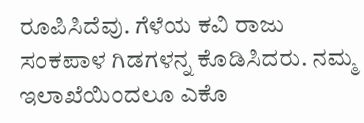ರೂಪಿಸಿದೆವು. ಗೆಳೆಯ ಕವಿ ರಾಜು ಸಂಕಪಾಳ ಗಿಡಗಳನ್ನ ಕೊಡಿಸಿದರು. ನಮ್ಮ ಇಲಾಖೆಯಿಂದಲೂ ಎಕೊ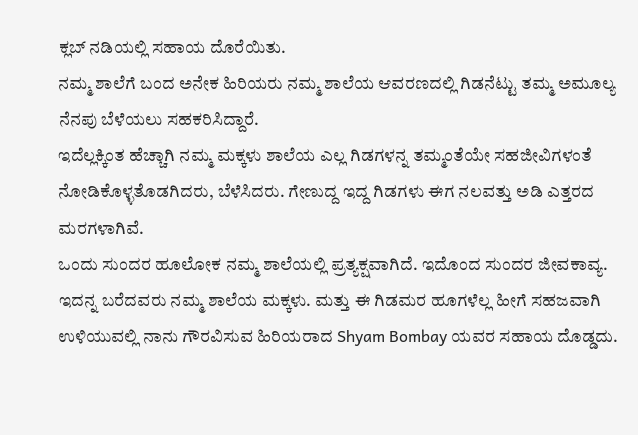ಕ್ಲಬ್ ನಡಿಯಲ್ಲಿ ಸಹಾಯ ದೊರೆಯಿತು.
ನಮ್ಮ ಶಾಲೆಗೆ ಬಂದ ಅನೇಕ ಹಿರಿಯರು ನಮ್ಮ ಶಾಲೆಯ ಆವರಣದಲ್ಲಿ ಗಿಡನೆಟ್ಟು ತಮ್ಮ ಅಮೂಲ್ಯ ನೆನಪು ಬೆಳೆಯಲು ಸಹಕರಿಸಿದ್ದಾರೆ.
ಇದೆಲ್ಲಕ್ಕಿಂತ ಹೆಚ್ಚಾಗಿ ನಮ್ಮ ಮಕ್ಕಳು ಶಾಲೆಯ ಎಲ್ಲ ಗಿಡಗಳನ್ನ ತಮ್ಮಂತೆಯೇ ಸಹಜೀವಿಗಳಂತೆ ನೋಡಿಕೊಳ್ಳತೊಡಗಿದರು, ಬೆಳೆಸಿದರು. ಗೇಣುದ್ದ ಇದ್ದ ಗಿಡಗಳು ಈಗ ನಲವತ್ತು ಅಡಿ ಎತ್ತರದ ಮರಗಳಾಗಿವೆ.
ಒಂದು ಸುಂದರ ಹೂಲೋಕ ನಮ್ಮ ಶಾಲೆಯಲ್ಲಿ ಪ್ರತ್ಯಕ್ಷವಾಗಿದೆ. ಇದೊಂದ ಸುಂದರ ಜೀವಕಾವ್ಯ. ಇದನ್ನ ಬರೆದವರು ನಮ್ಮ ಶಾಲೆಯ ಮಕ್ಕಳು. ಮತ್ತು ಈ ಗಿಡಮರ ಹೂಗಳೆಲ್ಲ ಹೀಗೆ ಸಹಜವಾಗಿ ಉಳಿಯುವಲ್ಲಿ ನಾನು ಗೌರವಿಸುವ ಹಿರಿಯರಾದ Shyam Bombay ಯವರ ಸಹಾಯ ದೊಡ್ಡದು.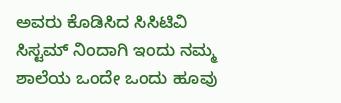ಅವರು ಕೊಡಿಸಿದ ಸಿಸಿಟಿವಿ ಸಿಸ್ಟಮ್ ನಿಂದಾಗಿ ಇಂದು ನಮ್ಮ ಶಾಲೆಯ ಒಂದೇ ಒಂದು ಹೂವು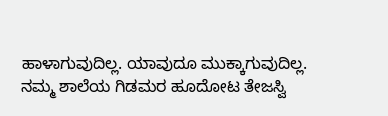ಹಾಳಾಗುವುದಿಲ್ಲ. ಯಾವುದೂ ಮುಕ್ಕಾಗುವುದಿಲ್ಲ.
ನಮ್ಮ ಶಾಲೆಯ ಗಿಡಮರ ಹೂದೋಟ ತೇಜಸ್ವಿ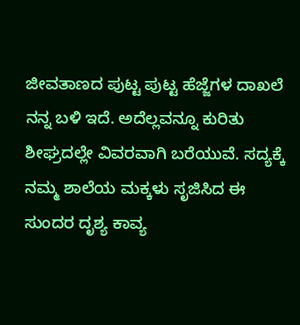ಜೀವತಾಣದ ಪುಟ್ಟ ಪುಟ್ಟ ಹೆಜ್ಜೆಗಳ ದಾಖಲೆ ನನ್ನ ಬಳಿ ಇದೆ. ಅದೆಲ್ಲವನ್ನೂ ಕುರಿತು ಶೀಘ್ರದಲ್ಲೇ ವಿವರವಾಗಿ ಬರೆಯುವೆ. ಸದ್ಯಕ್ಕೆ ನಮ್ಮ ಶಾಲೆಯ ಮಕ್ಕಳು ಸೃಜಿಸಿದ ಈ ಸುಂದರ ದೃಶ್ಯ ಕಾವ್ಯ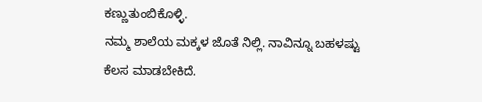ಕಣ್ಣುತುಂಬಿಕೊಳ್ಳಿ.
ನಮ್ಮ ಶಾಲೆಯ ಮಕ್ಕಳ ಜೊತೆ ನಿಲ್ಲಿ. ನಾವಿನ್ನೂ ಬಹಳಷ್ಟು ಕೆಲಸ ಮಾಡಬೇಕಿದೆ.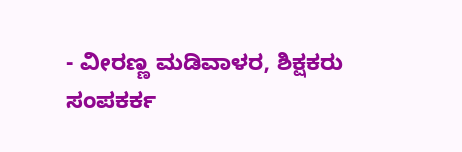- ವೀರಣ್ಣ ಮಡಿವಾಳರ, ಶಿಕ್ಷಕರು
ಸಂಪಕರ್ಕ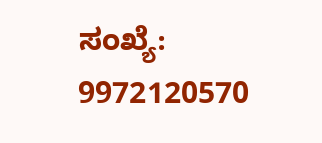ಸಂಖ್ಯೆ: 9972120570